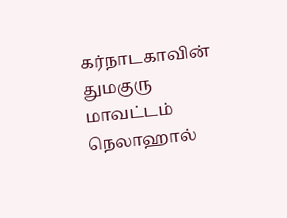கர்நாடகாவின் துமகுரு மாவட்டம் நெலாஹால்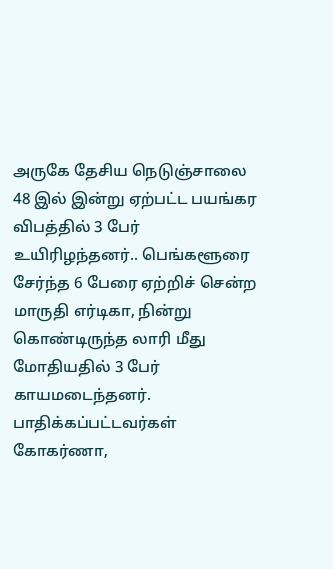அருகே தேசிய நெடுஞ்சாலை 48 இல் இன்று ஏற்பட்ட பயங்கர விபத்தில் 3 பேர் உயிரிழந்தனர்.. பெங்களூரை சேர்ந்த 6 பேரை ஏற்றிச் சென்ற மாருதி எர்டிகா, நின்று கொண்டிருந்த லாரி மீது மோதியதில் 3 பேர் காயமடைந்தனர். பாதிக்கப்பட்டவர்கள் கோகர்ணா,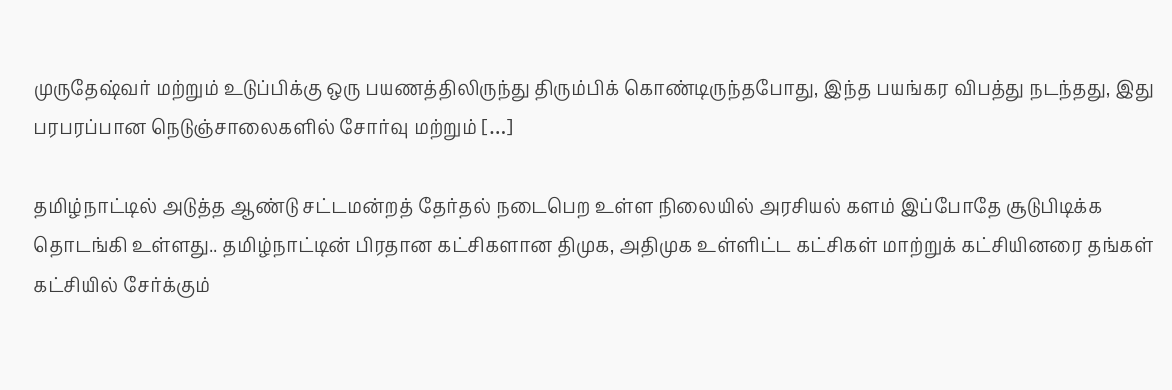முருதேஷ்வர் மற்றும் உடுப்பிக்கு ஒரு பயணத்திலிருந்து திரும்பிக் கொண்டிருந்தபோது, இந்த பயங்கர விபத்து நடந்தது, இது பரபரப்பான நெடுஞ்சாலைகளில் சோர்வு மற்றும் […]

தமிழ்நாட்டில் அடுத்த ஆண்டு சட்டமன்றத் தேர்தல் நடைபெற உள்ள நிலையில் அரசியல் களம் இப்போதே சூடுபிடிக்க தொடங்கி உள்ளது.. தமிழ்நாட்டின் பிரதான கட்சிகளான திமுக, அதிமுக உள்ளிட்ட கட்சிகள் மாற்றுக் கட்சியினரை தங்கள் கட்சியில் சேர்க்கும்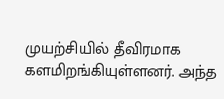முயற்சியில் தீவிரமாக களமிறங்கியுள்ளனர். அந்த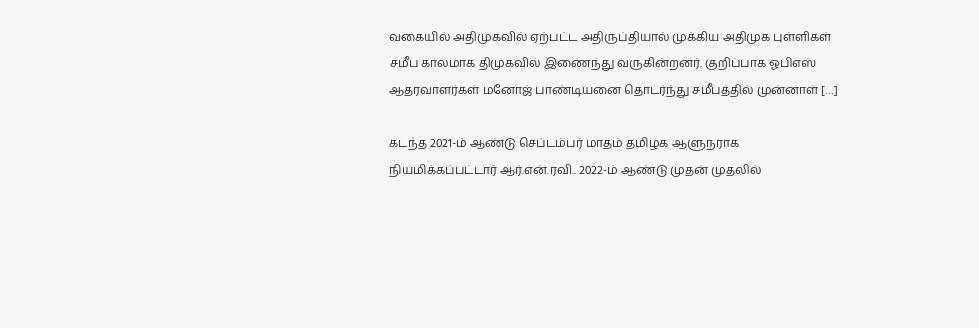வகையில் அதிமுகவில் ஏற்பட்ட அதிருப்தியால் முக்கிய அதிமுக புள்ளிகள் சமீப காலமாக திமுகவில் இணைந்து வருகின்றனர். குறிப்பாக ஓபிஎஸ் ஆதரவாளர்கள் மனோஜ் பாண்டியனை தொடர்ந்து சமீபத்தில் முன்னாள் […]

கடந்த 2021-ம் ஆண்டு செப்டம்பர் மாதம் தமிழக ஆளுநராக நியமிக்கப்பட்டார் ஆர்.என்.ரவி.. 2022-ம் ஆண்டு முதன் முதலில்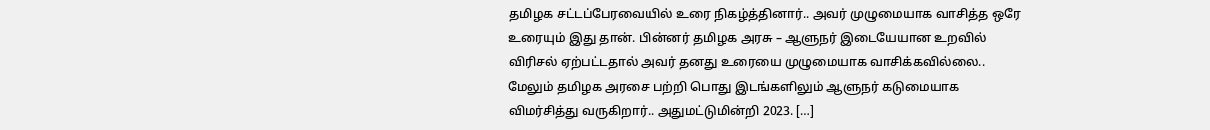தமிழக சட்டப்பேரவையில் உரை நிகழ்த்தினார்.. அவர் முழுமையாக வாசித்த ஒரே உரையும் இது தான். பின்னர் தமிழக அரசு – ஆளுநர் இடையேயான உறவில் விரிசல் ஏற்பட்டதால் அவர் தனது உரையை முழுமையாக வாசிக்கவில்லை..  மேலும் தமிழக அரசை பற்றி பொது இடங்களிலும் ஆளுநர் கடுமையாக விமர்சித்து வருகிறார்.. அதுமட்டுமின்றி 2023. […]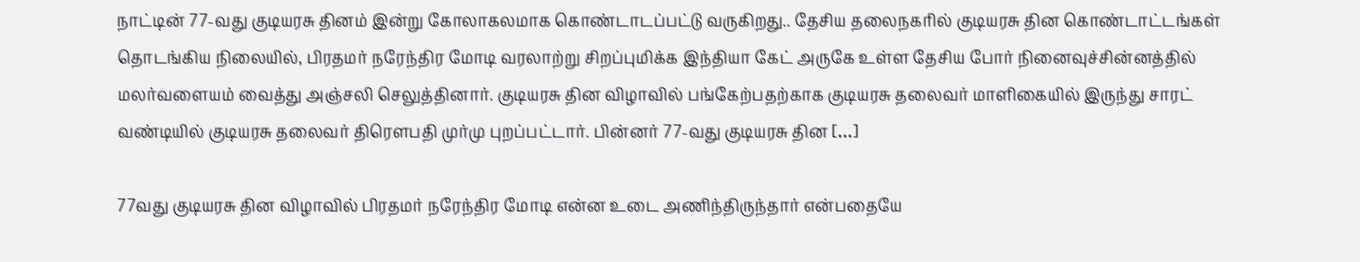நாட்டின் 77-வது குடியரசு தினம் இன்று கோலாகலமாக கொண்டாடப்பட்டு வருகிறது.. தேசிய தலைநகரில் குடியரசு தின கொண்டாட்டங்கள் தொடங்கிய நிலையில், பிரதமர் நரேந்திர மோடி வரலாற்று சிறப்புமிக்க இந்தியா கேட் அருகே உள்ள தேசிய போர் நினைவுச்சின்னத்தில் மலர்வளையம் வைத்து அஞ்சலி செலுத்தினார். குடியரசு தின விழாவில் பங்கேற்பதற்காக குடியரசு தலைவர் மாளிகையில் இருந்து சாரட் வண்டியில் குடியரசு தலைவர் திரௌபதி முர்மு புறப்பட்டார். பின்னர் 77-வது குடியரசு தின […]

77வது குடியரசு தின விழாவில் பிரதமர் நரேந்திர மோடி என்ன உடை அணிந்திருந்தார் என்பதையே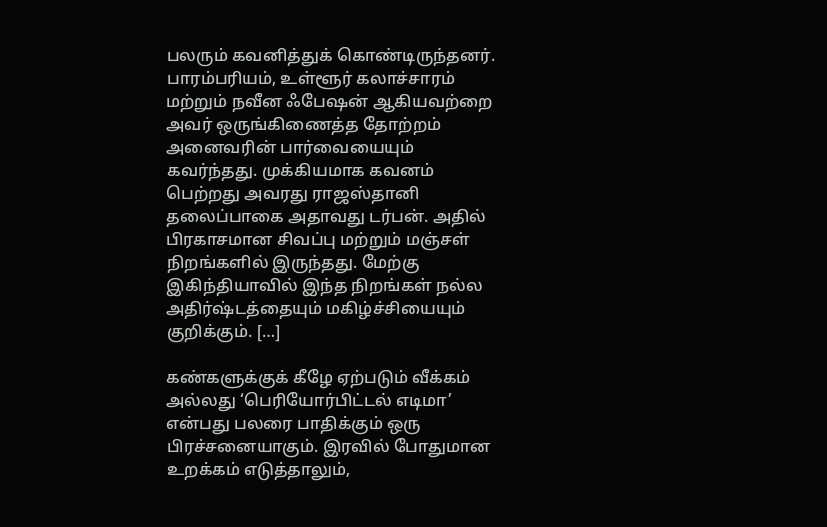பலரும் கவனித்துக் கொண்டிருந்தனர். பாரம்பரியம், உள்ளூர் கலாச்சாரம் மற்றும் நவீன ஃபேஷன் ஆகியவற்றை அவர் ஒருங்கிணைத்த தோற்றம் அனைவரின் பார்வையையும் கவர்ந்தது. முக்கியமாக கவனம் பெற்றது அவரது ராஜஸ்தானி தலைப்பாகை அதாவது டர்பன். அதில் பிரகாசமான சிவப்பு மற்றும் மஞ்சள் நிறங்களில் இருந்தது. மேற்கு இகிந்தியாவில் இந்த நிறங்கள் நல்ல அதிர்ஷ்டத்தையும் மகிழ்ச்சியையும் குறிக்கும். […]

கண்களுக்குக் கீழே ஏற்படும் வீக்கம் அல்லது ‘பெரியோர்பிட்டல் எடிமா’ என்பது பலரை பாதிக்கும் ஒரு பிரச்சனையாகும். இரவில் போதுமான உறக்கம் எடுத்தாலும்,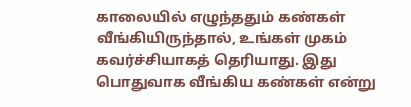காலையில் எழுந்ததும் கண்கள் வீங்கியிருந்தால், உங்கள் முகம் கவர்ச்சியாகத் தெரியாது. இது பொதுவாக வீங்கிய கண்கள் என்று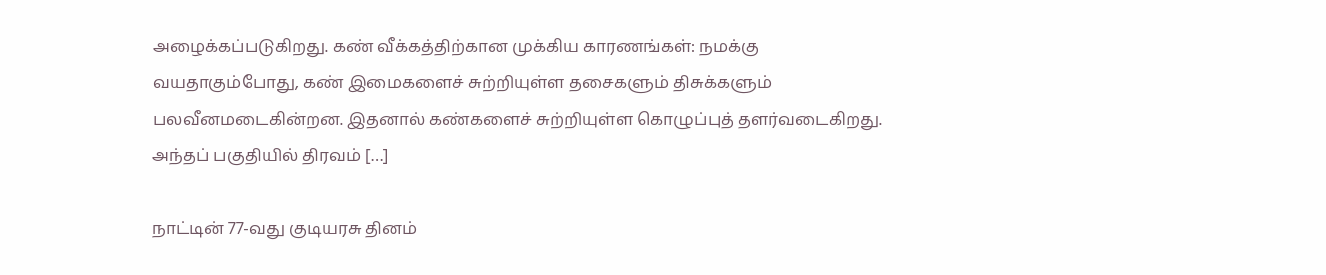அழைக்கப்படுகிறது. கண் வீக்கத்திற்கான முக்கிய காரணங்கள்: நமக்கு வயதாகும்போது, கண் இமைகளைச் சுற்றியுள்ள தசைகளும் திசுக்களும் பலவீனமடைகின்றன. இதனால் கண்களைச் சுற்றியுள்ள கொழுப்புத் தளர்வடைகிறது. அந்தப் பகுதியில் திரவம் […]

நாட்டின் 77-வது குடியரசு தினம்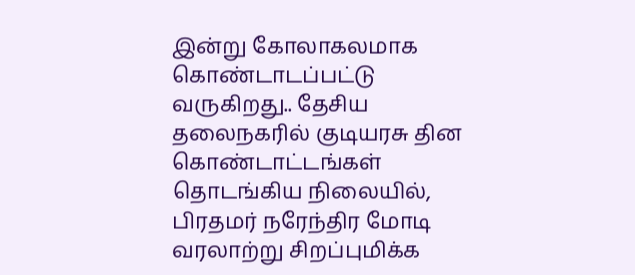இன்று கோலாகலமாக கொண்டாடப்பட்டு வருகிறது.. தேசிய தலைநகரில் குடியரசு தின கொண்டாட்டங்கள் தொடங்கிய நிலையில், பிரதமர் நரேந்திர மோடி வரலாற்று சிறப்புமிக்க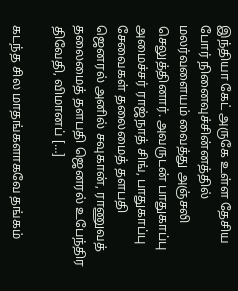இந்தியா கேட் அருகே உள்ள தேசிய போர் நினைவுச்சின்னத்தில் மலர்வளையம் வைத்து அஞ்சலி செலுத்தினார். அவருடன் பாதுகாப்பு அமைச்சர் ராஜ்நாத் சிங், பாதுகாப்பு சேவைகள் தலைமைத் தளபதி ஜெனரல் அனில் சவுகான், ராணுவத் தலைமைத் தளபதி ஜெனரல் உபேந்திர திவேதி, விமானப் […]

கடந்த சில மாதங்களாகவே தங்கம்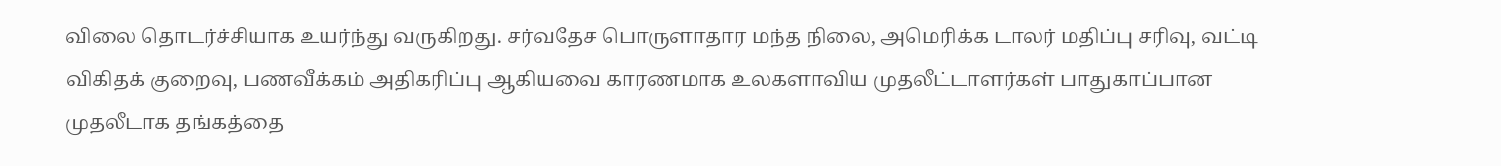விலை தொடர்ச்சியாக உயர்ந்து வருகிறது. சர்வதேச பொருளாதார மந்த நிலை, அமெரிக்க டாலர் மதிப்பு சரிவு, வட்டி விகிதக் குறைவு, பணவீக்கம் அதிகரிப்பு ஆகியவை காரணமாக உலகளாவிய முதலீட்டாளர்கள் பாதுகாப்பான முதலீடாக தங்கத்தை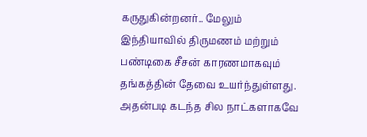கருதுகின்றனர்.. மேலும் இந்தியாவில் திருமணம் மற்றும் பண்டிகை சீசன் காரணமாகவும் தங்கத்தின் தேவை உயர்ந்துள்ளது. அதன்படி கடந்த சில நாட்களாகவே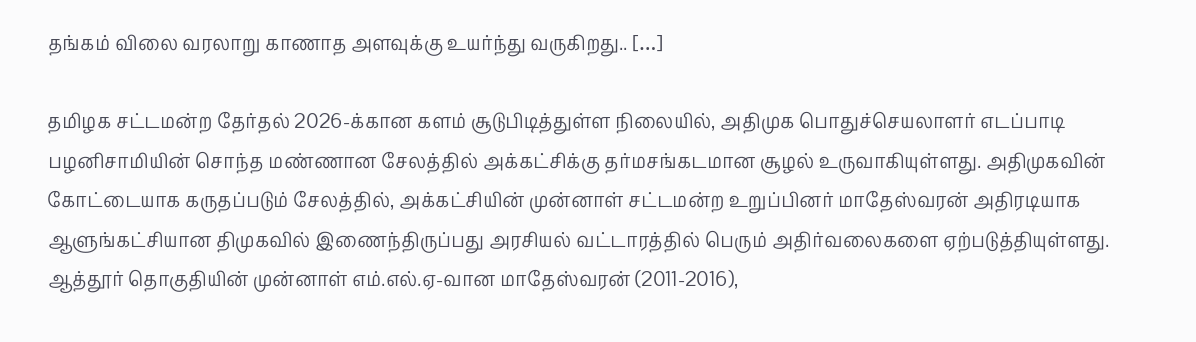தங்கம் விலை வரலாறு காணாத அளவுக்கு உயர்ந்து வருகிறது.. […]

தமிழக சட்டமன்ற தேர்தல் 2026-க்கான களம் சூடுபிடித்துள்ள நிலையில், அதிமுக பொதுச்செயலாளர் எடப்பாடி பழனிசாமியின் சொந்த மண்ணான சேலத்தில் அக்கட்சிக்கு தர்மசங்கடமான சூழல் உருவாகியுள்ளது. அதிமுகவின் கோட்டையாக கருதப்படும் சேலத்தில், அக்கட்சியின் முன்னாள் சட்டமன்ற உறுப்பினர் மாதேஸ்வரன் அதிரடியாக ஆளுங்கட்சியான திமுகவில் இணைந்திருப்பது அரசியல் வட்டாரத்தில் பெரும் அதிர்வலைகளை ஏற்படுத்தியுள்ளது. ஆத்தூர் தொகுதியின் முன்னாள் எம்.எல்.ஏ-வான மாதேஸ்வரன் (2011-2016),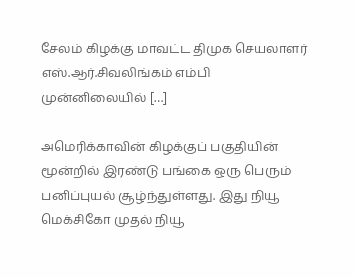சேலம் கிழக்கு மாவட்ட திமுக செயலாளர் எஸ்.ஆர்.சிவலிங்கம் எம்பி முன்னிலையில் […]

அமெரிக்காவின் கிழக்குப் பகுதியின் மூன்றில் இரண்டு பங்கை ஒரு பெரும் பனிப்புயல் சூழ்ந்துள்ளது. இது நியூ மெக்சிகோ முதல் நியூ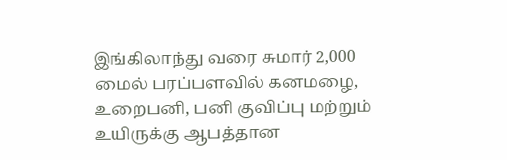இங்கிலாந்து வரை சுமார் 2,000 மைல் பரப்பளவில் கனமழை, உறைபனி, பனி குவிப்பு மற்றும் உயிருக்கு ஆபத்தான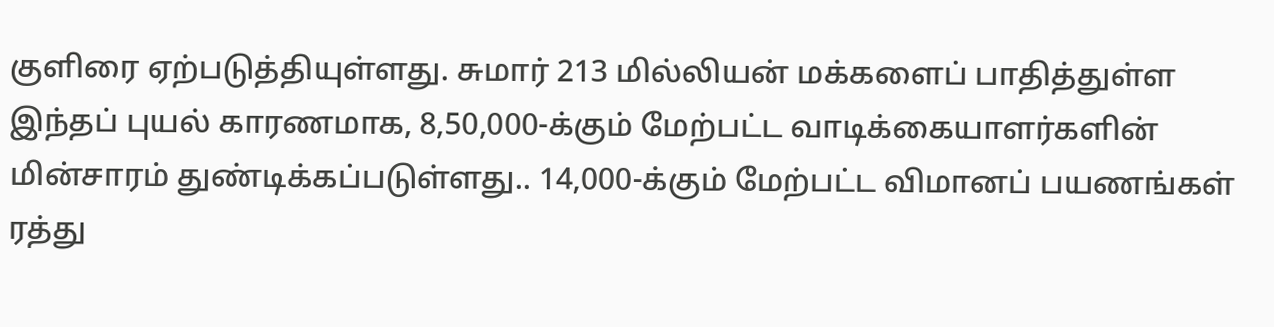குளிரை ஏற்படுத்தியுள்ளது. சுமார் 213 மில்லியன் மக்களைப் பாதித்துள்ள இந்தப் புயல் காரணமாக, 8,50,000-க்கும் மேற்பட்ட வாடிக்கையாளர்களின் மின்சாரம் துண்டிக்கப்படுள்ளது.. 14,000-க்கும் மேற்பட்ட விமானப் பயணங்கள் ரத்து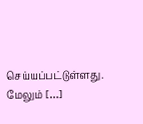செய்யப்பட்டுள்ளது. மேலும் […]